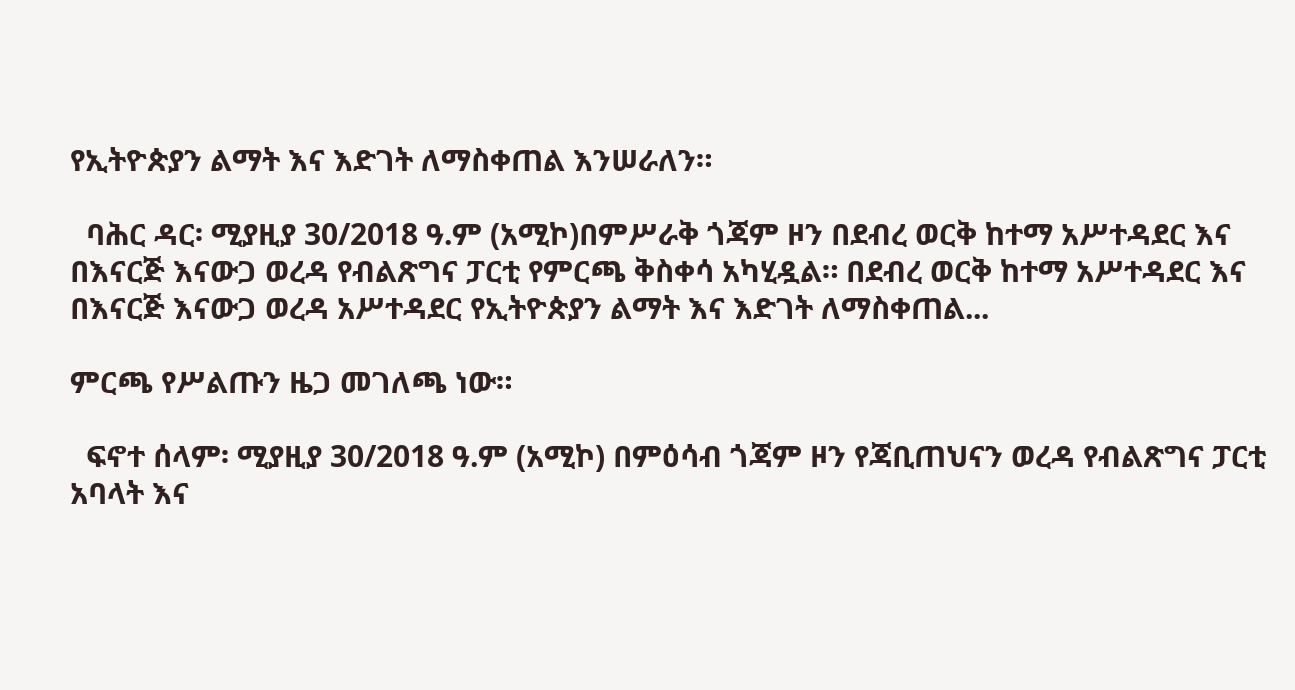የኢትዮጵያን ልማት እና እድገት ለማስቀጠል እንሠራለን።

  ባሕር ዳር፡ ሚያዚያ 30/2018 ዓ.ም (አሚኮ)በምሥራቅ ጎጃም ዞን በደብረ ወርቅ ከተማ አሥተዳደር እና በእናርጅ እናውጋ ወረዳ የብልጽግና ፓርቲ የምርጫ ቅስቀሳ አካሂዷል። በደብረ ወርቅ ከተማ አሥተዳደር እና በእናርጅ እናውጋ ወረዳ አሥተዳደር የኢትዮጵያን ልማት እና እድገት ለማስቀጠል...

ምርጫ የሥልጡን ዜጋ መገለጫ ነው።

  ፍኖተ ሰላም፡ ሚያዚያ 30/2018 ዓ.ም (አሚኮ) በምዕሳብ ጎጃም ዞን የጃቢጠህናን ወረዳ የብልጽግና ፓርቲ አባላት እና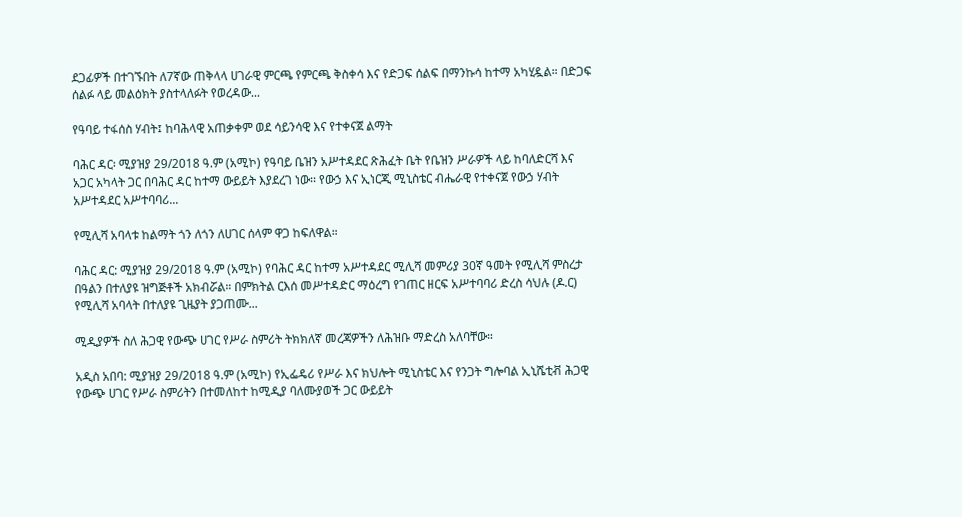ደጋፊዎች በተገኙበት ለ7ኛው ጠቅላላ ሀገራዊ ምርጫ የምርጫ ቅስቀሳ እና የድጋፍ ሰልፍ በማንኩሳ ከተማ አካሂዷል። በድጋፍ ሰልፉ ላይ መልዕክት ያስተላለፉት የወረዳው...

የዓባይ ተፋሰስ ሃብት፤ ከባሕላዊ አጠቃቀም ወደ ሳይንሳዊ እና የተቀናጀ ልማት

ባሕር ዳር፡ ሚያዝያ 29/2018 ዓ.ም (አሚኮ) የዓባይ ቤዝን አሥተዳደር ጽሕፈት ቤት የቤዝን ሥራዎች ላይ ከባለድርሻ እና አጋር አካላት ጋር በባሕር ዳር ከተማ ውይይት እያደረገ ነው፡፡ የውኃ እና ኢነርጂ ሚኒስቴር ብሔራዊ የተቀናጀ የውኃ ሃብት አሥተዳደር አሥተባባሪ...

የሚሊሻ አባላቱ ከልማት ጎን ለጎን ለሀገር ሰላም ዋጋ ከፍለዋል።

ባሕር ዳር: ሚያዝያ 29/2018 ዓ.ም (አሚኮ) የባሕር ዳር ከተማ አሥተዳደር ሚሊሻ መምሪያ 30ኛ ዓመት የሚሊሻ ምስረታ በዓልን በተለያዩ ዝግጅቶች አክብሯል። በምክትል ርእሰ መሥተዳድር ማዕረግ የገጠር ዘርፍ አሥተባባሪ ድረስ ሳህሉ (ዶ.ር) የሚሊሻ አባላት በተለያዩ ጊዜያት ያጋጠሙ...

ሚዲያዎች ስለ ሕጋዊ የውጭ ሀገር የሥራ ስምሪት ትክክለኛ መረጃዎችን ለሕዝቡ ማድረስ አለባቸው።

አዲስ አበባ: ሚያዝያ 29/2018 ዓ.ም (አሚኮ) የኢፌዴሪ የሥራ እና ክህሎት ሚኒስቴር እና የንጋት ግሎባል ኢኒሼቲቭ ሕጋዊ የውጭ ሀገር የሥራ ስምሪትን በተመለከተ ከሚዲያ ባለሙያወች ጋር ውይይት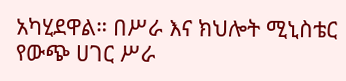አካሂደዋል። በሥራ እና ክህሎት ሚኒስቴር የውጭ ሀገር ሥራ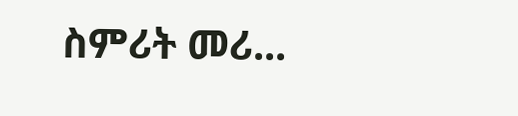ስምሪት መሪ...